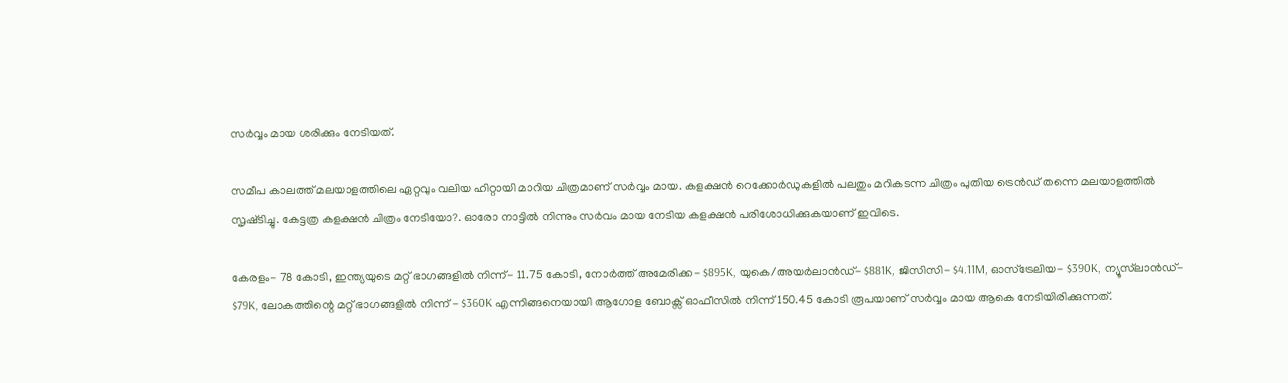സര്‍വ്വം മായ ശരിക്കും നേടിയത്.

സമീപ കാലത്ത് മലയാളത്തിലെ ഏറ്റവും വലിയ ഹിറ്റായി മാറിയ ചിത്രമാണ് സര്‍വ്വം മായ. കളക്ഷൻ റെക്കോര്‍ഡുകളില്‍ പലതും മറികടന്ന ചിത്രം പുതിയ ട്രെൻഡ് തന്നെ മലയാളത്തില്‍ സൃഷ്‍ടിച്ചു. കേട്ടത്ര കളക്ഷൻ ചിത്രം നേടിയോ?. ഓരോ നാട്ടില്‍ നിന്നും സര്‍വം മായ നേടിയ കളക്ഷൻ പരിശോധിക്കുകയാണ് ഇവിടെ.

കേരളം- 78 കോടി, ഇന്ത്യയുടെ മറ്റ് ഭാഗങ്ങളില്‍ നിന്ന്- 11.75 കോടി, നോര്‍ത്ത് അമേരിക്ക- $895K, യുകെ/അയര്‍ലാൻഡ്- $881K, ജിസിസി- $4.11M, ഓസ്‍ട്രേലിയ- $390K, ന്യൂസ്‍ലാൻഡ്- $79K, ലോകത്തിന്റെ മറ്റ് ഭാഗങ്ങളില്‍ നിന്ന് - $360K എന്നിങ്ങനെയായി ആഗോള ബോക്സ് ഓഫീസില്‍ നിന്ന് 150.45 കോടി രൂപയാണ് സര്‍വ്വം മായ ആകെ നേടിയിരിക്കുന്നത്.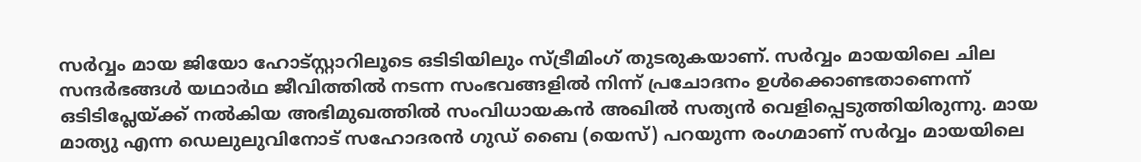സര്‍വ്വം മായ ജിയോ ഹോട്‍സ്റ്റാറിലൂടെ ഒടിടിയിലും സ്‍ട്രീമിംഗ് തുടരുകയാണ്. സര്‍വ്വം മായയിലെ ചില സന്ദര്‍ഭങ്ങള്‍ യഥാര്‍ഥ ജീവിത്തില്‍ നടന്ന സംഭവങ്ങളില്‍ നിന്ന് പ്രചോദനം ഉള്‍ക്കൊണ്ടതാണെന്ന് ഒടിടിപ്ലേയ്‍ക്ക് നല്‍കിയ അഭിമുഖത്തില്‍ സംവിധായകൻ അഖില്‍ സത്യൻ വെളിപ്പെടുത്തിയിരുന്നു. മായ മാത്യു എന്ന ഡെലുലുവിനോട് സഹോദരൻ ഗുഡ് ബൈ (യെസ്) പറയുന്ന രംഗമാണ് സര്‍വ്വം മായയിലെ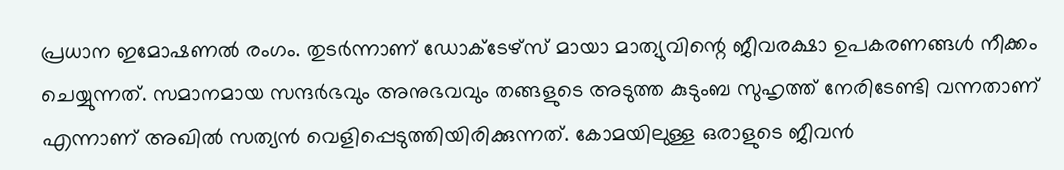പ്രധാന ഇമോഷണല്‍ രംഗം. തുടര്‍ന്നാണ് ഡോക്ടേഴ്‍സ് മായാ മാത്യുവിന്റെ ജീവരക്ഷാ ഉപകരണങ്ങള്‍ നീക്കം ചെയ്യുന്നത്. സമാനമായ സന്ദര്‍ഭവും അനുഭവവും തങ്ങളുടെ അടുത്ത കുടുംബ സുഹൃത്ത് നേരിടേണ്ടി വന്നതാണ് എന്നാണ് അഖില്‍ സത്യൻ വെളിപ്പെടുത്തിയിരിക്കുന്നത്. കോമയിലുള്ള ഒരാളുടെ ജീവൻ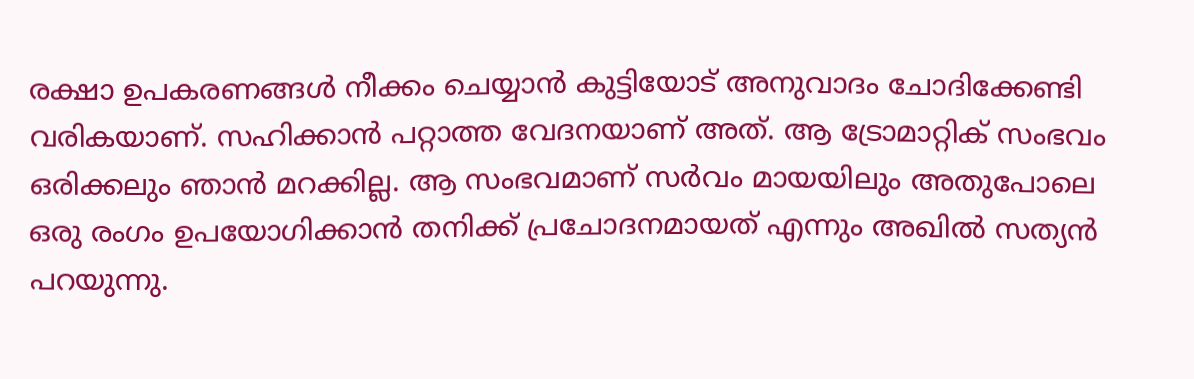രക്ഷാ ഉപകരണങ്ങള്‍ നീക്കം ചെയ്യാൻ കുട്ടിയോട് അനുവാദം ചോദിക്കേണ്ടി വരികയാണ്. സഹിക്കാൻ പറ്റാത്ത വേദനയാണ് അത്. ആ ട്രോമാറ്റിക് സംഭവം ഒരിക്കലും ഞാൻ മറക്കില്ല. ആ സംഭവമാണ് സര്‍വം മായയിലും അതുപോലെ ഒരു രംഗം ഉപയോഗിക്കാൻ തനിക്ക് പ്രചോദനമായത് എന്നും അഖില്‍ സത്യൻ പറയുന്നു.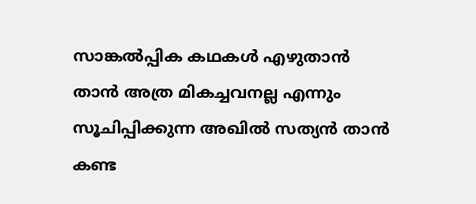സാങ്കല്‍പ്പിക കഥകള്‍ എഴുതാൻ താൻ അത്ര മികച്ചവനല്ല എന്നും സൂചിപ്പിക്കുന്ന അഖില്‍ സത്യൻ താൻ കണ്ട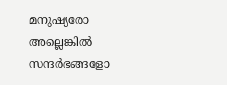മനുഷ്യരോ അല്ലെങ്കില്‍ സന്ദര്‍ഭങ്ങളോ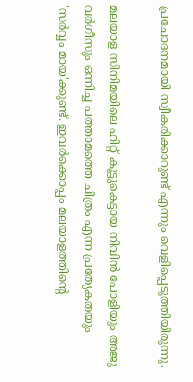പ്രചോദനമായി സ്വീകരിക്കാറുണ്ട് എന്നും വെളിപ്പെടുത്തിയിരുന്നു.

മലയാള സിനിമയിലെ ഹിറ്റ് കൂട്ടുകെട്ടായ നിവിൻ പോളിയും അജു വർഗീസും ഒന്നിച്ച പത്താമത്തെ ചിത്രം എന്ന പ്രത്യേകതയും 'സർവ്വം മായ'ക്കുണ്ട്. ഇവർക്കൊപ്പം മലയാളത്തിന്റെ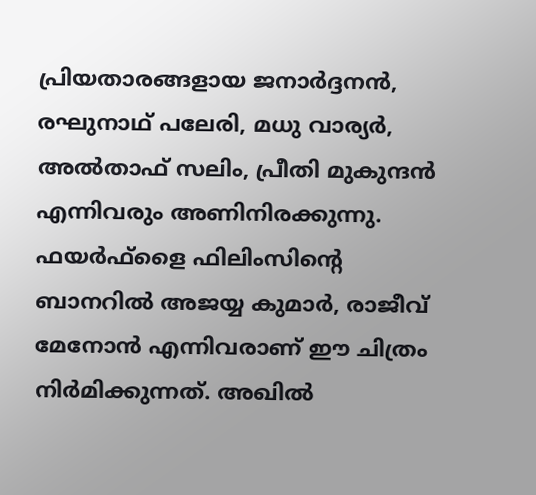പ്രിയതാരങ്ങളായ ജനാർദ്ദനൻ, രഘുനാഥ്‌ പലേരി, മധു വാര്യർ, അൽതാഫ് സലിം, പ്രീതി മുകുന്ദൻ എന്നിവരും അണിനിരക്കുന്നു. ഫയർഫ്‌ളൈ ഫിലിംസിന്റെ ബാനറിൽ അജയ്യ കുമാർ, രാജീവ് മേനോൻ എന്നിവരാണ് ഈ ചിത്രം നിർമിക്കുന്നത്. അഖിൽ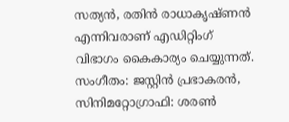സത്യൻ, രതിൻ രാധാകൃഷ്‍ണൻ എന്നിവരാണ് എഡിറ്റിംഗ് വിഭാഗം കൈകാര്യം ചെയ്യുന്നത്. സംഗീതം: ജസ്റ്റിൻ പ്രഭാകരൻ, സിനിമറ്റോഗ്രാഫി: ശരൺ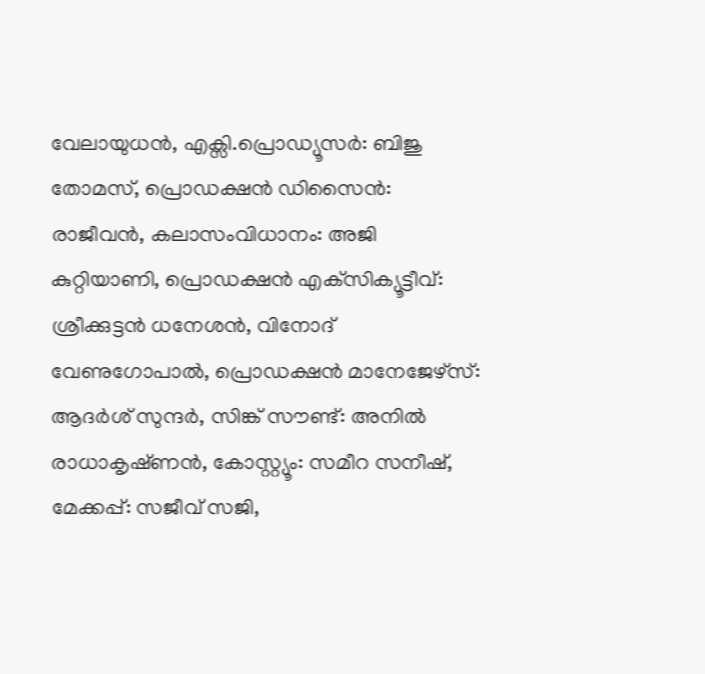വേലായുധൻ, എക്സി.പ്രൊഡ്യൂസർ: ബിജു തോമസ്, പ്രൊഡക്ഷൻ ഡിസൈൻ: രാജീവൻ, കലാസംവിധാനം: അജി കുറ്റിയാണി, പ്രൊഡക്ഷൻ എക്‌സിക്യൂട്ടീവ്: ശ്രീക്കുട്ടൻ ധനേശൻ, വിനോദ് വേണുഗോപാൽ, പ്രൊഡക്ഷൻ മാനേജേഴ്സ്: ആദർശ് സുന്ദർ, സിങ്ക് സൗണ്ട്: അനിൽ രാധാകൃഷ്‍ണൻ, കോസ്റ്റ്യൂം: സമീറ സനീഷ്, മേക്കപ്പ്: സജീവ് സജി,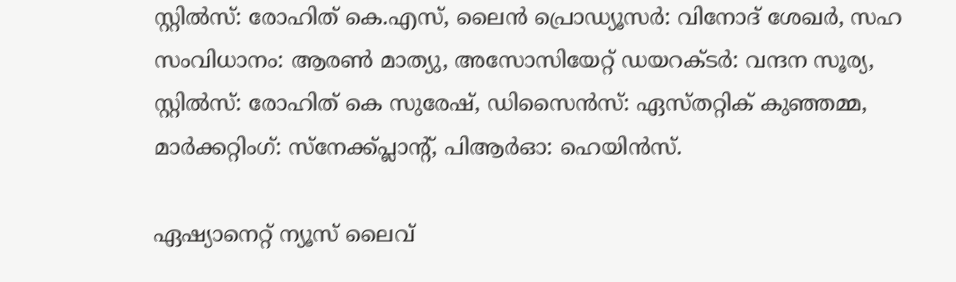സ്റ്റിൽസ്: രോഹിത് കെ.എസ്, ലൈൻ പ്രൊഡ്യൂസർ: വിനോദ് ശേഖർ, സഹ സംവിധാനം: ആരൺ മാത്യു, അസോസിയേറ്റ് ഡയറക്ടർ: വന്ദന സൂര്യ, സ്റ്റിൽസ്: രോഹിത് കെ സുരേഷ്, ഡിസൈൻസ്: ഏസ്‍തറ്റിക് കുഞ്ഞമ്മ, മാർക്കറ്റിംഗ്: സ്നേക്ക്പ്ലാന്‍റ്, പിആർഓ: ഹെയിൻസ്.

ഏഷ്യാനെറ്റ് ന്യൂസ് ലൈവ്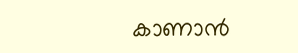കാണാന്‍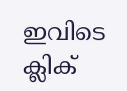ഇവിടെ ക്ലിക്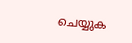ചെയ്യുക